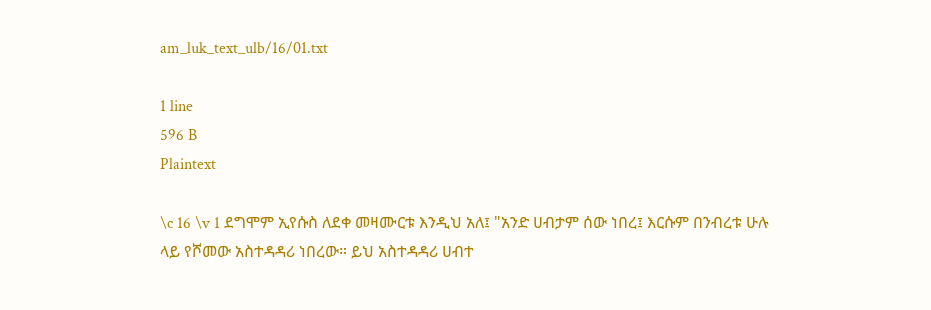am_luk_text_ulb/16/01.txt

1 line
596 B
Plaintext

\c 16 \v 1 ደግሞም ኢየሱስ ለደቀ መዛሙርቱ እንዲህ አለ፤ "አንድ ሀብታም ሰው ነበረ፤ እርሱም በንብረቱ ሁሉ ላይ የሾመው አስተዳዳሪ ነበረው። ይህ አስተዳዳሪ ሀብተ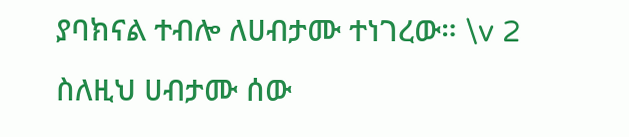ያባክናል ተብሎ ለሀብታሙ ተነገረው። \v 2 ስለዚህ ሀብታሙ ሰው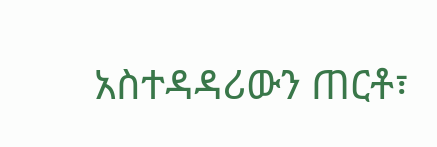አስተዳዳሪውን ጠርቶ፣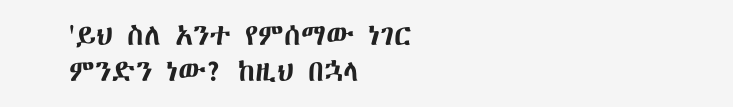'ይህ ስለ አንተ የምሰማው ነገር ምንድን ነው? ከዚህ በኋላ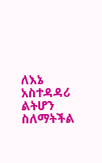ለእኔ አስተዳዳሪ ልትሆን ስለማትችል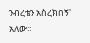ንብረቴን አስረክበኝ' አለው።